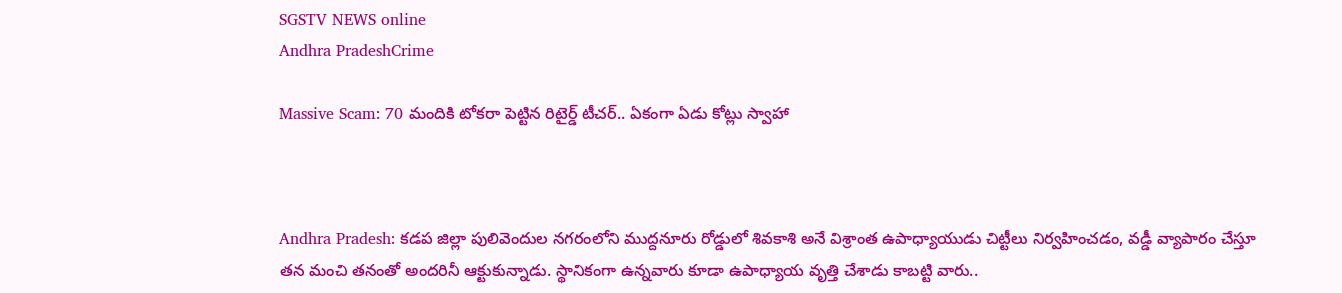SGSTV NEWS online
Andhra PradeshCrime

Massive Scam: 70 మందికి టోకరా పెట్టిన రిటైర్డ్ టీచర్.. ఏకంగా ఏడు కోట్లు స్వాహా



Andhra Pradesh: కడప జిల్లా పులివెందుల నగరంలోని ముద్దనూరు రోడ్డులో శివకాశి అనే విశ్రాంత ఉపాధ్యాయుడు చిట్టీలు నిర్వహించడం, వడ్డీ వ్యాపారం చేస్తూ తన మంచి తనంతో అందరినీ ఆక్టుకున్నాడు. స్థానికంగా ఉన్నవారు కూడా ఉపాధ్యాయ వృత్తి చేశాడు కాబట్టి వారు..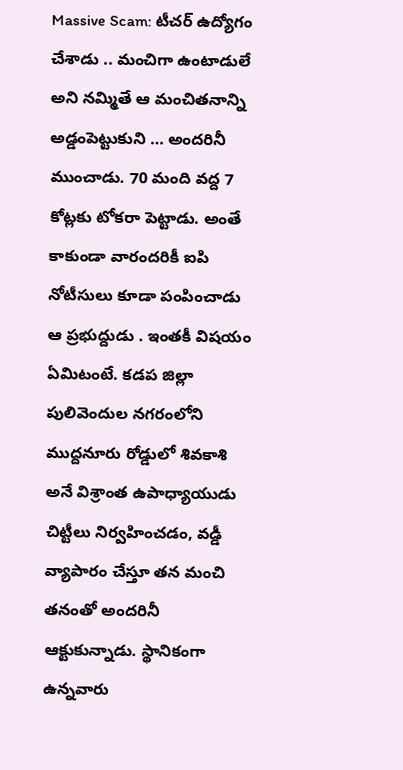Massive Scam: టీచర్ ఉద్యోగం చేశాడు .. మంచిగా ఉంటాడులే అని నమ్మితే ఆ మంచితనాన్ని అడ్డంపెట్టుకుని … అందరినీ ముంచాడు. 70 మంది వద్ద 7 కోట్లకు టోకరా పెట్టాడు. అంతే కాకుండా వారందరికీ ఐపి నోటీసులు కూడా పంపించాడు ఆ ప్రభుద్దుడు . ఇంతకీ విషయం ఏమిటంటే. కడప జిల్లా పులివెందుల నగరంలోని ముద్దనూరు రోడ్డులో శివకాశి అనే విశ్రాంత ఉపాధ్యాయుడు చిట్టీలు నిర్వహించడం, వడ్డీ వ్యాపారం చేస్తూ తన మంచి తనంతో అందరినీ ఆక్టుకున్నాడు. స్థానికంగా ఉన్నవారు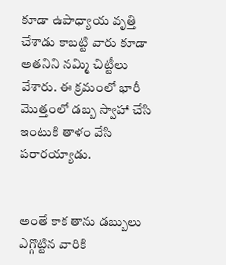కూడా ఉపాధ్యాయ వృత్తి చేశాడు కాబట్టి వారు కూడా అతనిని నమ్మి చిట్టీలు వేశారు. ఈ క్రమంలో భారీ మొత్తంలో డబ్బ స్వాహా చేసి ఇంటుకి తాళం వేసి పరారయ్యాడు.


అంతే కాక తాను డబ్బులు ఎగ్గొట్టిన వారికి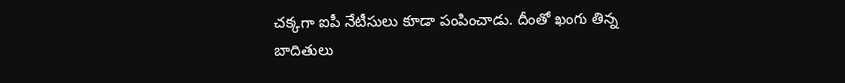చక్కగా ఐపీ నేటీసులు కూడా పంపించాడు. దీంతో ఖంగు తిన్న బాదితులు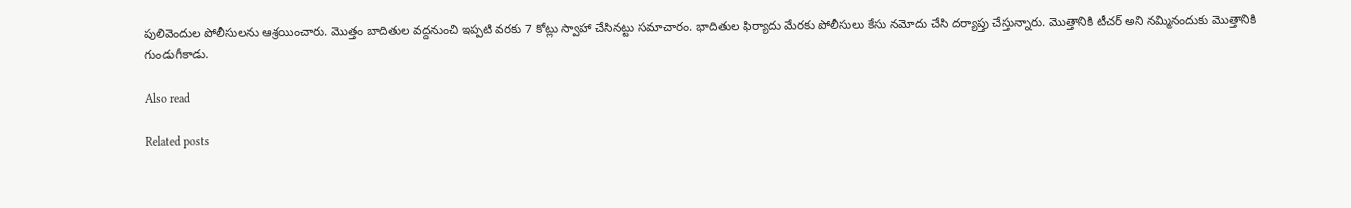పులివెందుల పోలీసులను ఆశ్రయించారు. మొత్తం బాదితుల వద్దనుంచి ఇప్పటి వరకు 7 కోట్లు స్వాహా చేసినట్టు సమాచారం. భాదితుల ఫిర్యాదు మేరకు పోలీసులు కేసు నమోదు చేసి దర్యాప్తు చేస్తున్నారు. మొత్తానికి టీచర్ అని నమ్మినందుకు మొత్తానికి గుండుగీకాడు.

Also read

Related posts